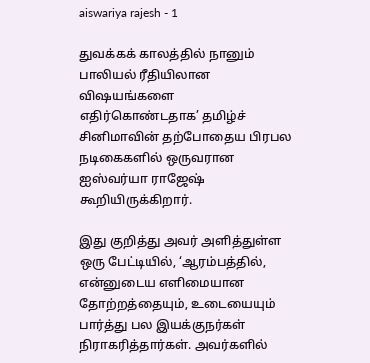aiswariya rajesh - 1

துவக்கக் காலத்தில் நானும் பாலியல் ரீதியிலான விஷயங்களை எதிர்கொண்டதாக’ தமிழ்ச் சினிமாவின் தற்போதைய பிரபல நடிகைகளில் ஒருவரான ஐஸ்வர்யா ராஜேஷ் கூறியிருக்கிறார்.

இது குறித்து அவர் அளித்துள்ள ஒரு பேட்டியில், ‘ஆரம்பத்தில், என்னுடைய எளிமையான தோற்றத்தையும், உடையையும் பார்த்து பல இயக்குநர்கள் நிராகரித்தார்கள். அவர்களில்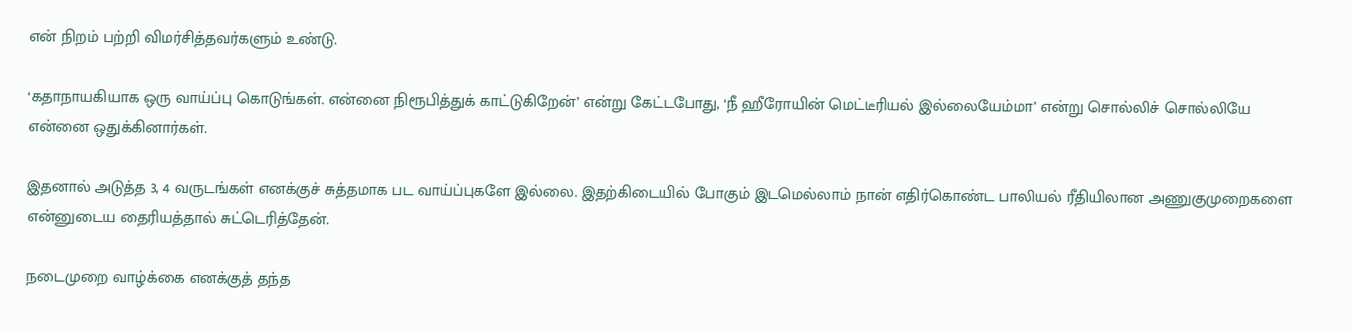என் நிறம் பற்றி விமர்சித்தவர்களும் உண்டு.

‘கதாநாயகியாக ஒரு வாய்ப்பு கொடுங்கள். என்னை நிரூபித்துக் காட்டுகிறேன்’ என்று கேட்டபோது, ‘நீ ஹீரோயின் மெட்டீரியல் இல்லையேம்மா’ என்று சொல்லிச் சொல்லியே என்னை ஒதுக்கினார்கள்.

இதனால் அடுத்த 3, 4 வருடங்கள் எனக்குச் சுத்தமாக பட வாய்ப்புகளே இல்லை. இதற்கிடையில் போகும் இடமெல்லாம் நான் எதிர்கொண்ட பாலியல் ரீதியிலான அணுகுமுறைகளை என்னுடைய தைரியத்தால் சுட்டெரித்தேன்.

நடைமுறை வாழ்க்கை எனக்குத் தந்த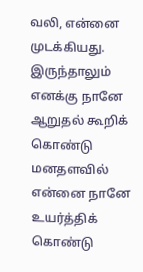வலி, என்னை முடக்கியது. இருந்தாலும் எனக்கு நானே ஆறுதல் கூறிக் கொண்டு மனதளவில் என்னை நானே உயர்த்திக் கொண்டு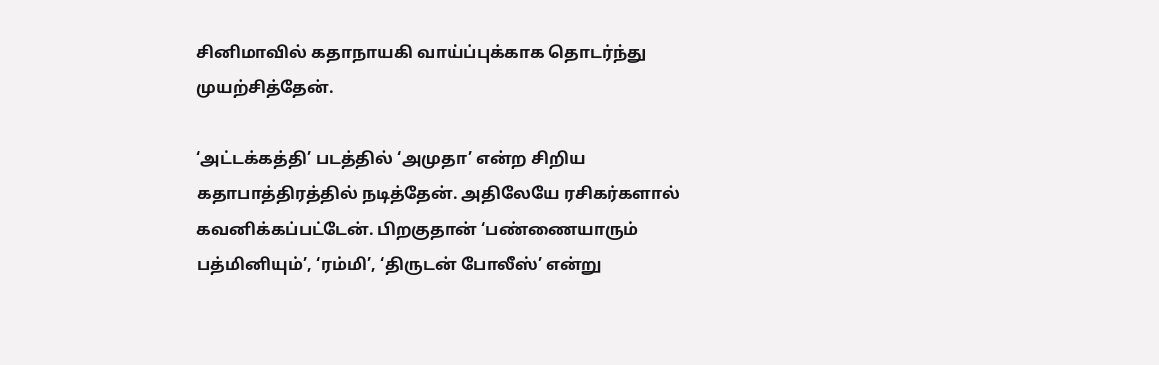சினிமாவில் கதாநாயகி வாய்ப்புக்காக தொடர்ந்து முயற்சித்தேன்.

‘அட்டக்கத்தி’ படத்தில் ‘அமுதா’ என்ற சிறிய கதாபாத்திரத்தில் நடித்தேன். அதிலேயே ரசிகர்களால் கவனிக்கப்பட்டேன். பிறகுதான் ‘பண்ணையாரும் பத்மினியும்’, ‘ரம்மி’, ‘திருடன் போலீஸ்’ என்று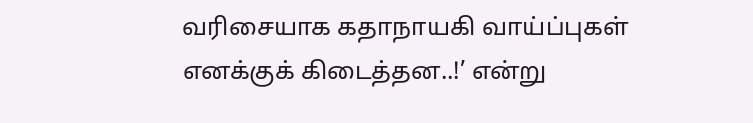வரிசையாக கதாநாயகி வாய்ப்புகள் எனக்குக் கிடைத்தன..!’ என்று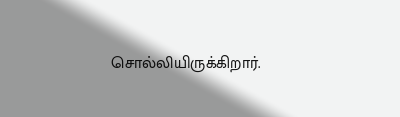சொல்லியிருக்கிறார்.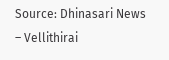Source: Dhinasari News – Vellithirai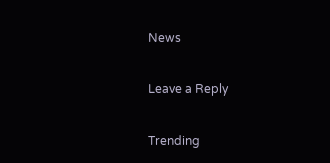News

Leave a Reply

Trending